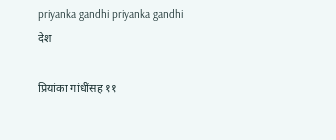priyanka gandhi priyanka gandhi
देश

प्रियांका गांधींसह ११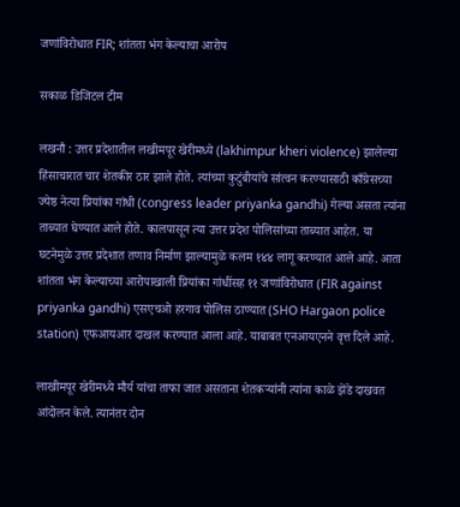जणांविरोधात FIR; शांतता भंग केल्याचा आरोप

सकाळ डिजिटल टीम

लखनौ : उत्तर प्रदेशातील लखीमपूर खेरीमध्ये (lakhimpur kheri violence) झालेल्या हिंसाचारात चार शेतकीर ठार झाले होते. त्यांच्या कुटुंबीयांचे सांत्वन करण्यासाठी काँग्रेसच्या ज्येष्ठ नेत्या प्रियांका गांधी (congress leader priyanka gandhi) गेल्या असता त्यांना ताब्यात घेण्यात आले होते. कालपासून त्या उत्तर प्रदेश पोलिसांच्या ताब्यात आहेत. या घटनेमुळे उत्तर प्रदेशात तणाव निर्माण झाल्यामुळे कलम १४४ लागू करण्यात आले आहे. आता शांतता भंग केल्याच्या आरोपाखाली प्रियांका गांधींसह ११ जणांविरोधात (FIR against priyanka gandhi) एसएचओ हरगाव पोलिस ठाण्यात (SHO Hargaon police station) एफआयआर दाखल करण्यात आला आहे. याबाबत एनआयएनने वृत्त दिले आहे.

लाखीमपूर खेरीमध्ये मौर्य यांचा ताफा जात असताना शेतकऱ्यांनी त्यांना काळे झेंडे दाखवत आंदोलन केले. त्यानंतर दोन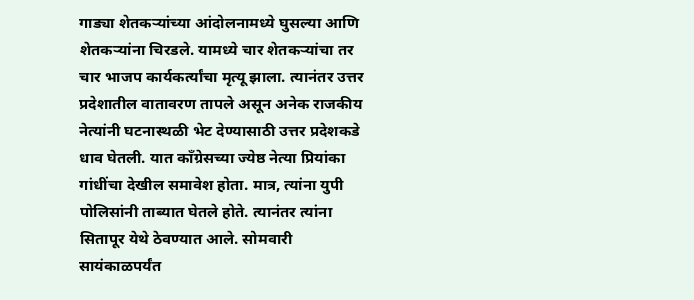गाड्या शेतकऱ्यांच्या आंदोलनामध्ये घुसल्या आणि शेतकऱ्यांना चिरडले. यामध्ये चार शेतकऱ्यांचा तर चार भाजप कार्यकर्त्यांचा मृत्यू झाला. त्यानंतर उत्तर प्रदेशातील वातावरण तापले असून अनेक राजकीय नेत्यांनी घटनास्थळी भेट देण्यासाठी उत्तर प्रदेशकडे धाव घेतली. यात काँग्रेसच्या ज्येष्ठ नेत्या प्रियांका गांधींचा देखील समावेश होता. मात्र, त्यांना युपी पोलिसांनी ताब्यात घेतले होते. त्यानंतर त्यांना सितापूर येथे ठेवण्यात आले. सोमवारी सायंकाळपर्यंत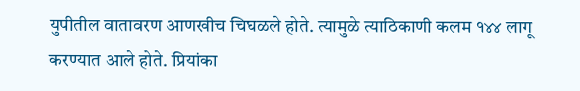युपीतील वातावरण आणखीच चिघळले होते. त्यामुळे त्याठिकाणी कलम १४४ लागू करण्यात आले होते. प्रियांका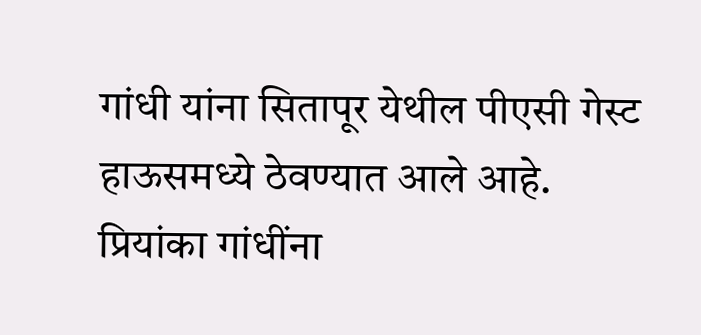गांधी यांना सितापूर येथील पीएसी गेस्ट हाऊसमध्ये ठेवण्यात आले आहे. प्रियांका गांधींना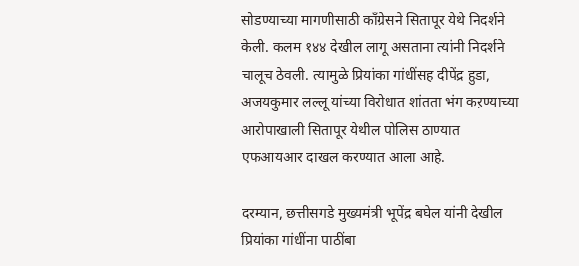सोडण्याच्या मागणीसाठी काँग्रेसने सितापूर येथे निदर्शने केली. कलम १४४ देखील लागू असताना त्यांनी निदर्शने चालूच ठेवली. त्यामुळे प्रियांका गांधींसह दीपेंद्र हुडा, अजयकुमार लल्लू यांच्या विरोधात शांतता भंग कऱण्याच्या आरोपाखाली सितापूर येथील पोलिस ठाण्यात एफआयआर दाखल करण्यात आला आहे.

दरम्यान, छत्तीसगडे मुख्यमंत्री भूपेंद्र बघेल यांनी देखील प्रियांका गांधींना पाठींबा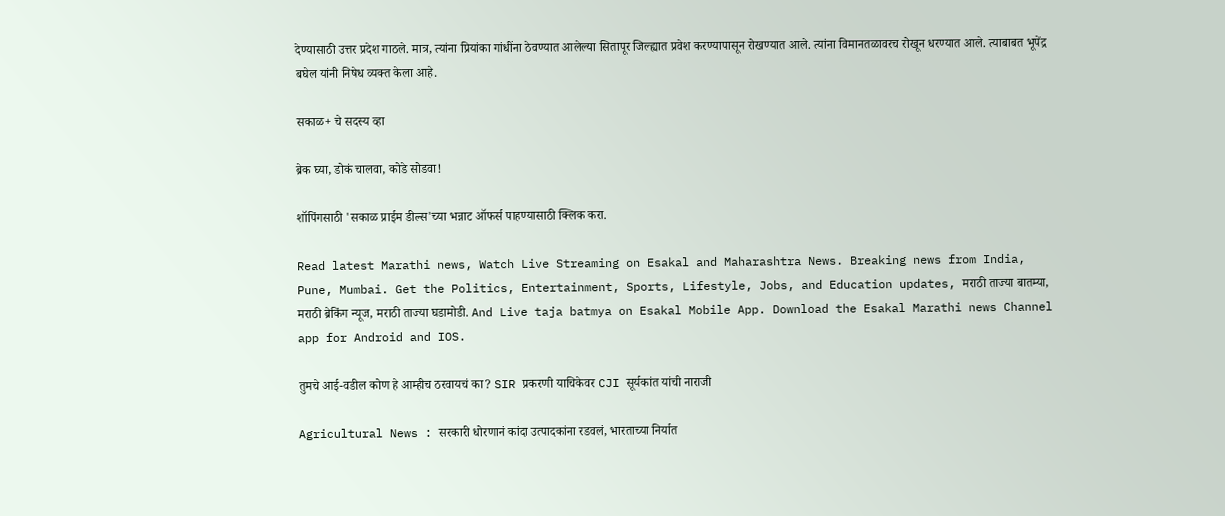देण्यासाठी उत्तर प्रदेश गाठले. मात्र, त्यांना प्रियांका गांधींना ठेवण्यात आलेल्या सितापूर जिल्ह्यात प्रवेश करण्यापासून रोखण्यात आले. त्यांना विमानतळावरच रोखून धरण्यात आले. त्याबाबत भूपेंद्र बघेल यांनी निषेध व्यक्त केला आहे.

सकाळ+ चे सदस्य व्हा

ब्रेक घ्या, डोकं चालवा, कोडे सोडवा!

शॉपिंगसाठी 'सकाळ प्राईम डील्स'च्या भन्नाट ऑफर्स पाहण्यासाठी क्लिक करा.

Read latest Marathi news, Watch Live Streaming on Esakal and Maharashtra News. Breaking news from India, Pune, Mumbai. Get the Politics, Entertainment, Sports, Lifestyle, Jobs, and Education updates, मराठी ताज्या बातम्या, मराठी ब्रेकिंग न्यूज, मराठी ताज्या घडामोडी. And Live taja batmya on Esakal Mobile App. Download the Esakal Marathi news Channel app for Android and IOS.

तुमचे आई-वडील कोण हे आम्हीच ठरवायचं का? SIR प्रकरणी याचिकेवर CJI सूर्यकांत यांची नाराजी

Agricultural News : सरकारी धोरणानं कांदा उत्पादकांना रडवलं, भारताच्या निर्यात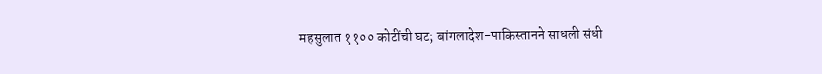महसुलात ११०० कोटींची घट; बांगलादेश-पाकिस्तानने साधली संधी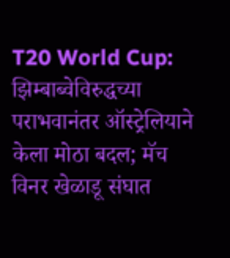T20 World Cup: झिम्बाब्वेविरुद्धच्या पराभवानंतर ऑस्ट्रेलियाने केला मोठा बदल; मॅच विनर खेळाडू संघात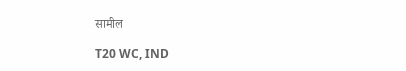सामील

T20 WC, IND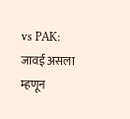vs PAK: जावई असला म्हणून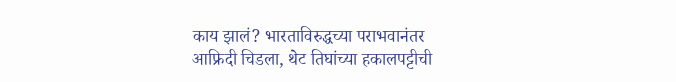काय झालं? भारताविरुद्धच्या पराभवानंतर आफ्रिदी चिडला, थेट तिघांच्या हकालपट्टीची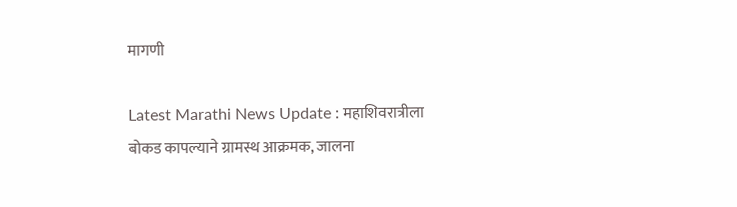मागणी

Latest Marathi News Update : महाशिवरात्रीला बोकड कापल्याने ग्रामस्थ आक्रमक, जालना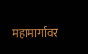महामार्गावर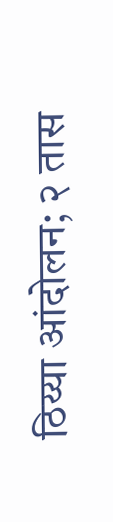ठिय्या आंदोलन; २ तास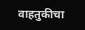वाहतुकीचा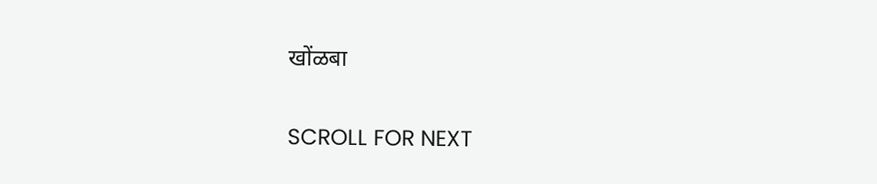खोंळबा

SCROLL FOR NEXT